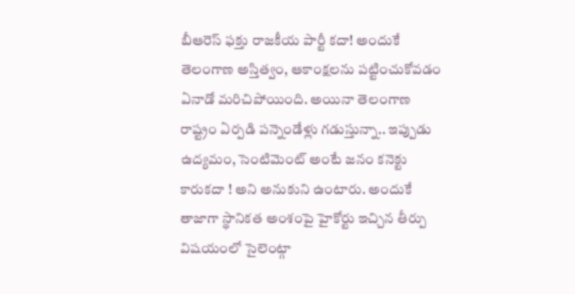బీఆరెస్ ఫక్తు రాజకీయ పార్టీ కదా! అందుకే తెలంగాణ అస్తిత్వం, ఆకాంక్షలను పట్టించుకోవడం ఏనాడో మరిచిపోయింది. అయినా తెలంగాణ రాష్ట్రం ఏర్పడి పన్నెండేళ్లు గడుస్తున్నా.. ఇప్పుడు ఉద్యమం, సెంటిమెంట్ అంటే జనం కనెక్టు కారుకదా ! అని అనుకుని ఉంటారు. అందుకే తాజాగా స్థానికత అంశంపై హైకోర్టు ఇచ్చిన తీర్పు విషయంలో సైలెంట్గా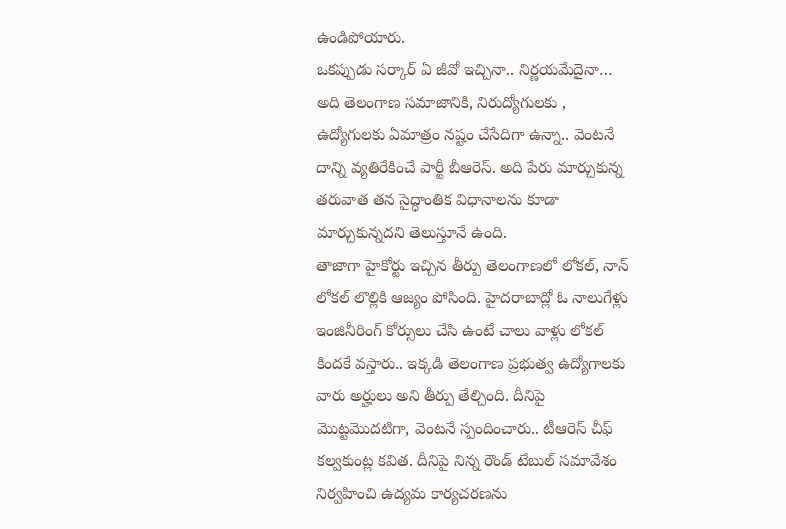ఉండిపోయారు.
ఒకప్పుడు సర్కార్ ఏ జీవో ఇచ్చినా.. నిర్ణయమేదైనా… అది తెలంగాణ సమాజానికి, నిరుద్యోగులకు , ఉద్యోగులకు ఏమాత్రం నష్టం చేసేదిగా ఉన్నా.. వెంటనే దాన్ని వ్యతిరేకించే పార్టీ బీఆరెస్. అది పేరు మార్చుకున్న తరువాత తన సైద్ధాంతిక విధానాలను కూడా మార్చుకున్నదని తెలుస్తూనే ఉంది.
తాజాగా హైకోర్టు ఇచ్చిన తీర్పు తెలంగాణలో లోకల్, నాన్ లోకల్ లొల్లికి ఆజ్యం పోసింది. హైదరాబాద్లో ఓ నాలుగేళ్లు ఇంజినీరింగ్ కోర్సులు చేసి ఉంటే చాలు వాళ్లు లోకల్ కిందకే వస్తారు.. ఇక్కడి తెలంగాణ ప్రభుత్వ ఉద్యోగాలకు వారు అర్హులు అని తీర్పు తేల్చింది. దీనిపై మొట్టమొదటిగా, వెంటనే స్పందించారు.. టీఆరెస్ చీఫ్ కల్వకుంట్ల కవిత. దీనిపై నిన్న రౌండ్ టేబుల్ సమావేశం నిర్వహించి ఉద్యమ కార్యచరణను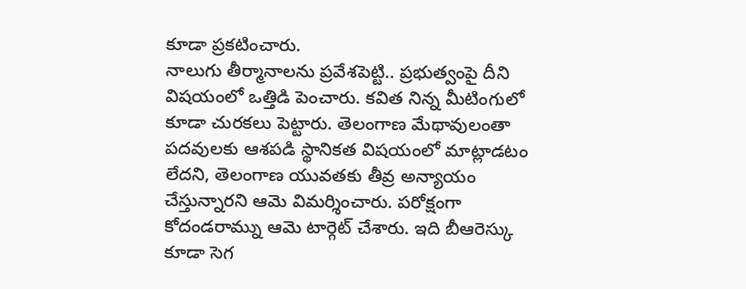కూడా ప్రకటించారు.
నాలుగు తీర్మానాలను ప్రవేశపెట్టి.. ప్రభుత్వంపై దీని విషయంలో ఒత్తిడి పెంచారు. కవిత నిన్న మీటింగులో కూడా చురకలు పెట్టారు. తెలంగాణ మేథావులంతా పదవులకు ఆశపడి స్థానికత విషయంలో మాట్లాడటం లేదని, తెలంగాణ యువతకు తీవ్ర అన్యాయం చేస్తున్నారని ఆమె విమర్శించారు. పరోక్షంగా కోదండరామ్ను ఆమె టార్గెట్ చేశారు. ఇది బీఆరెస్కు కూడా సెగ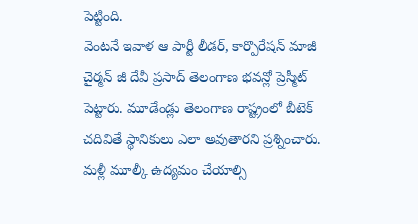పెట్టింది.
వెంటనే ఇవాళ ఆ పార్టీ లీడర్, కార్పొరేషన్ మాజీ చైర్మన్ జీ దేవీ ప్రసాద్ తెలంగాణ భవన్లో ప్రెస్మీట్ పెట్టారు. మూడేండ్లు తెలంగాణ రాష్ట్రంలో బీటెక్ చదివితే స్థానికులు ఎలా అవుతారని ప్రశ్నించారు. మళ్లీ మూల్కీ ఉద్యమం చేయాల్సి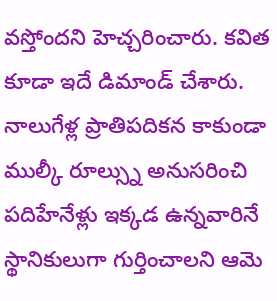వస్తోందని హెచ్చరించారు. కవిత కూడా ఇదే డిమాండ్ చేశారు. నాలుగేళ్ల ప్రాతిపదికన కాకుండా ముల్కీ రూల్స్ను అనుసరించి పదిహేనేళ్లు ఇక్కడ ఉన్నవారినే స్థానికులుగా గుర్తించాలని ఆమె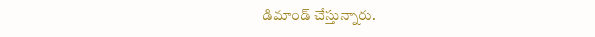డిమాండ్ చేస్తున్నారు.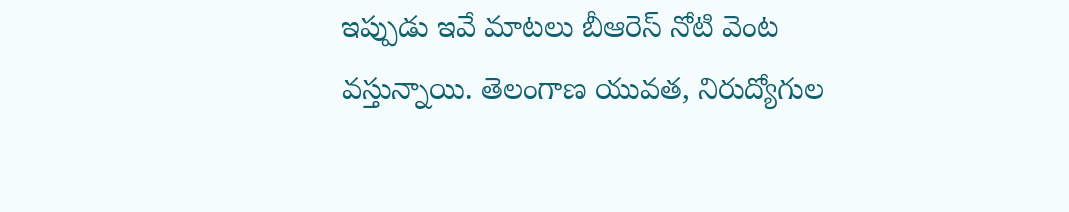ఇప్పుడు ఇవే మాటలు బీఆరెస్ నోటి వెంట వస్తున్నాయి. తెలంగాణ యువత, నిరుద్యోగుల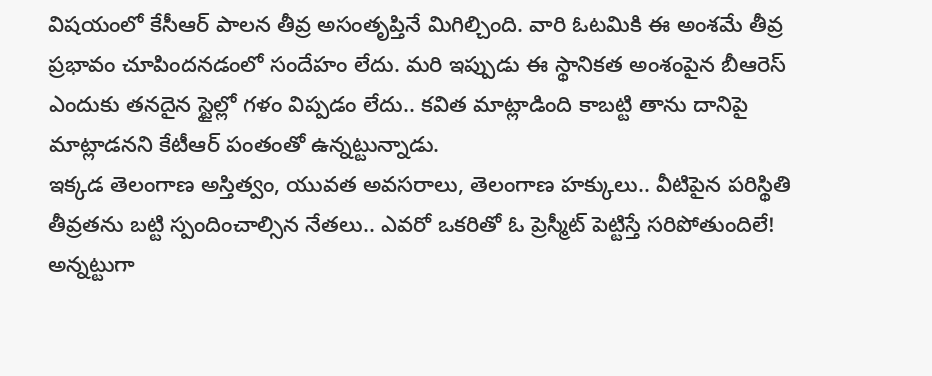విషయంలో కేసీఆర్ పాలన తీవ్ర అసంతృప్తినే మిగిల్చింది. వారి ఓటమికి ఈ అంశమే తీవ్ర ప్రభావం చూపిందనడంలో సందేహం లేదు. మరి ఇప్పుడు ఈ స్థానికత అంశంపైన బీఆరెస్ ఎందుకు తనదైన స్టైల్లో గళం విప్పడం లేదు.. కవిత మాట్లాడింది కాబట్టి తాను దానిపై మాట్లాడనని కేటీఆర్ పంతంతో ఉన్నట్టున్నాడు.
ఇక్కడ తెలంగాణ అస్తిత్వం, యువత అవసరాలు, తెలంగాణ హక్కులు.. వీటిపైన పరిస్థితి తీవ్రతను బట్టి స్పందించాల్సిన నేతలు.. ఎవరో ఒకరితో ఓ ప్రెస్మీట్ పెట్టిస్తే సరిపోతుందిలే! అన్నట్టుగా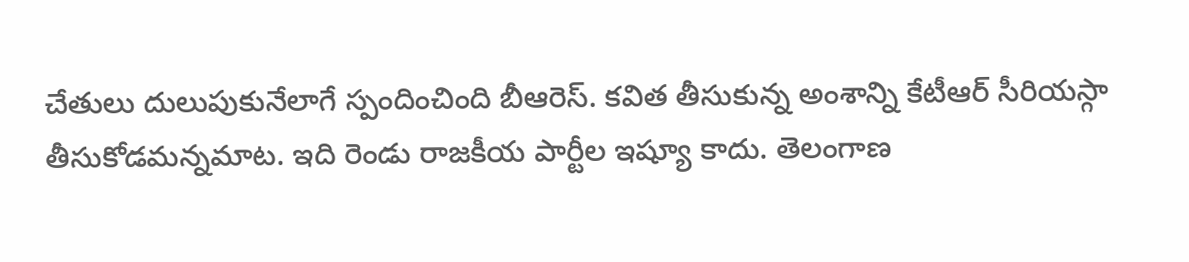చేతులు దులుపుకునేలాగే స్పందించింది బీఆరెస్. కవిత తీసుకున్న అంశాన్ని కేటీఆర్ సీరియస్గా తీసుకోడమన్నమాట. ఇది రెండు రాజకీయ పార్టీల ఇష్యూ కాదు. తెలంగాణ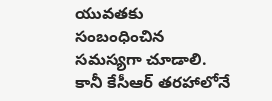యువతకు సంబంధించిన సమస్యగా చూడాలి. కానీ కేసీఆర్ తరహాలోనే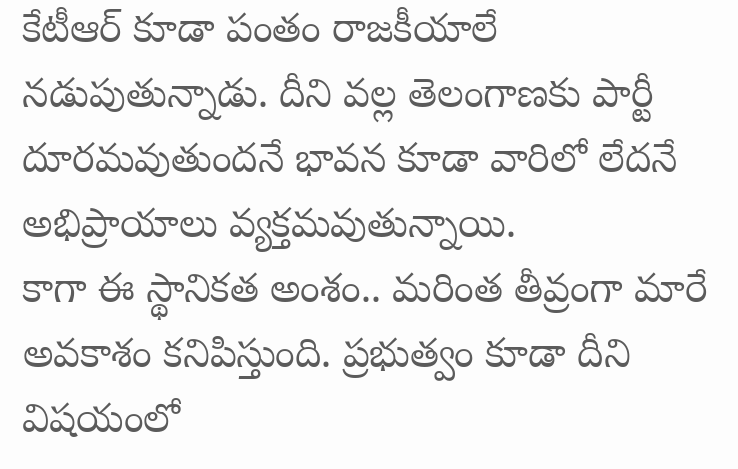కేటీఆర్ కూడా పంతం రాజకీయాలే నడుపుతున్నాడు. దీని వల్ల తెలంగాణకు పార్టీ దూరమవుతుందనే భావన కూడా వారిలో లేదనే అభిప్రాయాలు వ్యక్తమవుతున్నాయి.
కాగా ఈ స్థానికత అంశం.. మరింత తీవ్రంగా మారే అవకాశం కనిపిస్తుంది. ప్రభుత్వం కూడా దీని విషయంలో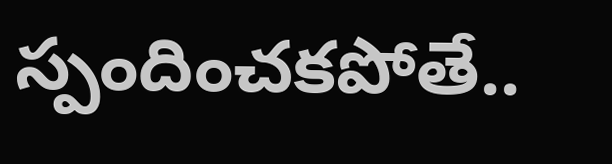స్పందించకపోతే..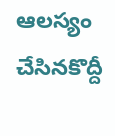ఆలస్యం చేసినకొద్దీ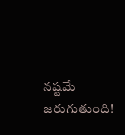నష్టమే జరుగుతుంది!